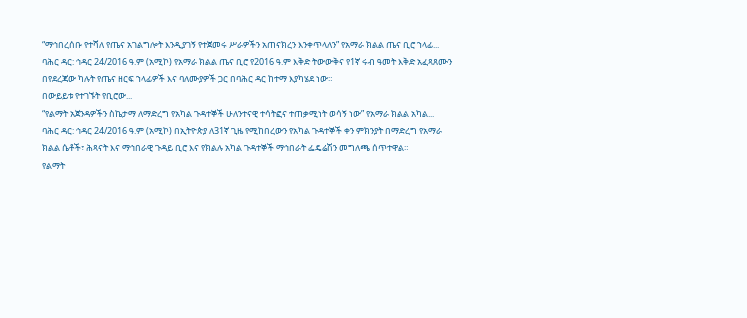“ማኅበረሰቡ የተሻለ የጤና አገልግሎት እንዲያገኝ የተጀመሩ ሥራዎችን አጠናክረን እንቀጥላለን” የአማራ ክልል ጤና ቢሮ ኀላፊ...
ባሕር ዳር: ኅዳር 24/2016 ዓ.ም (አሚኮ) የአማራ ክልል ጤና ቢሮ የ2016 ዓ.ም እቅድ ትውውቅና የ1ኛ ሩብ ዓመት እቅድ አፈጻጸሙን በየደረጃው ካሉት የጤና ዘርፍ ኀላፊዎች እና ባለሙያዎች ጋር በባሕር ዳር ከተማ እያካሄደ ነው።
በውይይቱ የተገኙት የቢሮው...
“የልማት አጀንዳዎችን ስኬታማ ለማድረግ የአካል ጉዳተኞች ሁለንተናዊ ተሳትፎና ተጠቃሚነት ወሳኝ ነው” የአማራ ክልል አካል...
ባሕር ዳር: ኅዳር 24/2016 ዓ.ም (አሚኮ) በኢትዮጵያ ለ31ኛ ጊዜ የሚከበረውን የአካል ጉዳተኞች ቀን ምክንያት በማድረግ የአማራ ክልል ሴቶች፣ ሕጻናት እና ማኅበራዊ ጉዳይ ቢሮ እና የክልሉ አካል ጉዳተኞች ማኅበራት ፌዴሬሽን መግለጫ ሰጥተዋል።
የልማት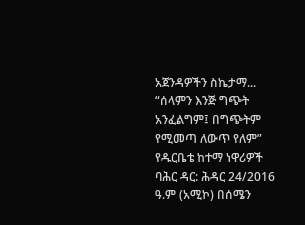አጀንዳዎችን ስኬታማ...
“ሰላምን እንጅ ግጭት አንፈልግም፤ በግጭትም የሚመጣ ለውጥ የለም” የዱርቤቴ ከተማ ነዋሪዎች
ባሕር ዳር: ሕዳር 24/2016 ዓ.ም (አሚኮ) በሰሜን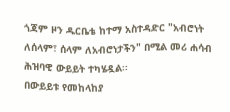ጎጃም ዞን ዱርቤቴ ከተማ አስተዳድር "አብሮነት ለሰላም፣ ሰላም ለአብሮነታችን" በሚል መሪ ሐሳብ ሕዝባዊ ውይይት ተካሄዷል፡፡
በውይይቱ የመከላከያ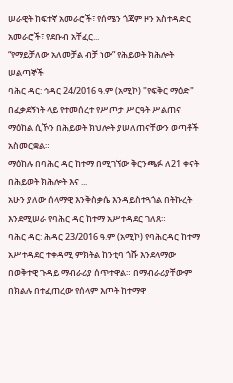ሠራዊት ከፍተኛ አመራሮች፣ የሰሜን ጎጃም ዞን አስተዳድር አመራሮች፣ የደቡብ አቸፈር...
“የማይቻለው አለመቻል ብቻ ነው” የሕይወት ክሕሎት ሠልጣኞች
ባሕር ዳር: ኅዳር 24/2016 ዓ.ም (አሚኮ) "የፍቅር ማዕድ" በፈቃደኝነት ላይ የተመሰረተ የሥጦታ ሥርዓት ሥልጠና ማዕከል ሲኾን በሕይወት ክህሎት ያሠለጠናቸውን ወጣቶች አስመርቋል።
ማዕከሉ በባሕር ዳር ከተማ በሚገኘው ቅርንጫፉ ለ21 ቀናት በሕይወት ክሕሎት እና ...
አሁን ያለው ሰላማዊ እንቅስቃሴ እንዳይስተጓጎል በትኩረት እንደሚሠራ የባሕር ዳር ከተማ አሥተዳደር ገለጸ።
ባሕር ዳር: ሕዳር 23/2016 ዓ.ም (አሚኮ) የባሕርዳር ከተማ አሥተዳደር ተቀዳሚ ምክትል ከንቲባ ጎሹ እንደላማው በወቅተዊ ጉዳይ ማብራሪያ ሰጥተዋል። በማብራሪያቸውም በክልሉ በተፈጠረው የሰላም እጦት ከተማዋ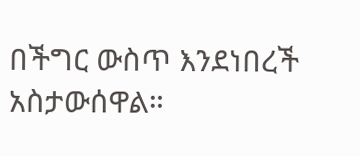በችግር ውስጥ እንደነበረች አስታውሰዋል።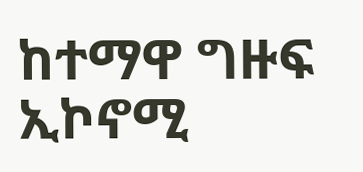ከተማዋ ግዙፍ ኢኮኖሚ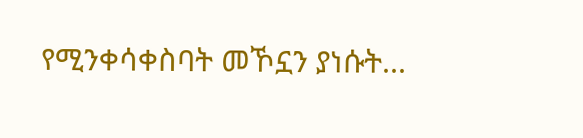የሚንቀሳቀስባት መኾኗን ያነሱት...